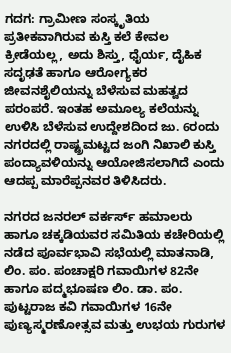ಗದಗ: ಗ್ರಾಮೀಣ ಸಂಸ್ಕೃತಿಯ ಪ್ರತೀಕವಾಗಿರುವ ಕುಸ್ತಿ ಕಲೆ ಕೇವಲ ಕ್ರೀಡೆಯಲ್ಲ, ಅದು ಶಿಸ್ತು, ಧೈರ್ಯ, ದೈಹಿಕ ಸದೃಢತೆ ಹಾಗೂ ಆರೋಗ್ಯಕರ ಜೀವನಶೈಲಿಯನ್ನು ಬೆಳೆಸುವ ಮಹತ್ವದ ಪರಂಪರೆ. ಇಂತಹ ಅಮೂಲ್ಯ ಕಲೆಯನ್ನು ಉಳಿಸಿ ಬೆಳೆಸುವ ಉದ್ದೇಶದಿಂದ ಜು. 6ರಂದು ನಗರದಲ್ಲಿ ರಾಷ್ಟ್ರಮಟ್ಟದ ಜಂಗಿ ನಿಖಾಲಿ ಕುಸ್ತಿ ಪಂದ್ಯಾವಳಿಯನ್ನು ಆಯೋಜಿಸಲಾಗಿದೆ ಎಂದು ಆದಪ್ಪ ಮಾರೆಪ್ಪನವರ ತಿಳಿಸಿದರು.

ನಗರದ ಜನರಲ್ ವರ್ಕರ್ಸ್ ಹಮಾಲರು ಹಾಗೂ ಚಕ್ಕಡಿಯವರ ಸಮಿತಿಯ ಕಚೇರಿಯಲ್ಲಿ ನಡೆದ ಪೂರ್ವಭಾವಿ ಸಭೆಯಲ್ಲಿ ಮಾತನಾಡಿ, ಲಿಂ. ಪಂ. ಪಂಚಾಕ್ಷರಿ ಗವಾಯಿಗಳ 82ನೇ ಹಾಗೂ ಪದ್ಮಭೂಷಣ ಲಿಂ. ಡಾ. ಪಂ. ಪುಟ್ಟರಾಜ ಕವಿ ಗವಾಯಿಗಳ 16ನೇ ಪುಣ್ಯಸ್ಮರಣೋತ್ಸವ ಮತ್ತು ಉಭಯ ಗುರುಗಳ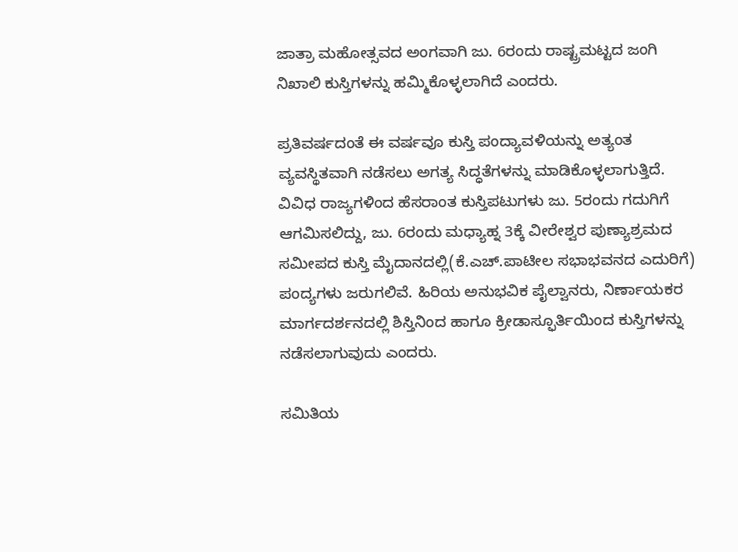ಜಾತ್ರಾ ಮಹೋತ್ಸವದ ಅಂಗವಾಗಿ ಜು. 6ರಂದು ರಾಷ್ಟ್ರಮಟ್ಟದ ಜಂಗಿ ನಿಖಾಲಿ ಕುಸ್ತಿಗಳನ್ನು ಹಮ್ಮಿಕೊಳ್ಳಲಾಗಿದೆ ಎಂದರು.

ಪ್ರತಿವರ್ಷದಂತೆ ಈ ವರ್ಷವೂ ಕುಸ್ತಿ ಪಂದ್ಯಾವಳಿಯನ್ನು ಅತ್ಯಂತ ವ್ಯವಸ್ಥಿತವಾಗಿ ನಡೆಸಲು ಅಗತ್ಯ ಸಿದ್ಧತೆಗಳನ್ನು ಮಾಡಿಕೊಳ್ಳಲಾಗುತ್ತಿದೆ. ವಿವಿಧ ರಾಜ್ಯಗಳಿಂದ ಹೆಸರಾಂತ ಕುಸ್ತಿಪಟುಗಳು ಜು. 5ರಂದು ಗದುಗಿಗೆ ಆಗಮಿಸಲಿದ್ದು, ಜು. 6ರಂದು ಮಧ್ಯಾಹ್ನ 3ಕ್ಕೆ ವೀರೇಶ್ವರ ಪುಣ್ಯಾಶ್ರಮದ ಸಮೀಪದ ಕುಸ್ತಿ ಮೈದಾನದಲ್ಲಿ(ಕೆ.ಎಚ್.ಪಾಟೀಲ ಸಭಾಭವನದ ಎದುರಿಗೆ) ಪಂದ್ಯಗಳು ಜರುಗಲಿವೆ. ಹಿರಿಯ ಅನುಭವಿಕ ಪೈಲ್ವಾನರು, ನಿರ್ಣಾಯಕರ ಮಾರ್ಗದರ್ಶನದಲ್ಲಿ ಶಿಸ್ತಿನಿಂದ ಹಾಗೂ ಕ್ರೀಡಾಸ್ಫೂರ್ತಿಯಿಂದ ಕುಸ್ತಿಗಳನ್ನು ನಡೆಸಲಾಗುವುದು ಎಂದರು.

ಸಮಿತಿಯ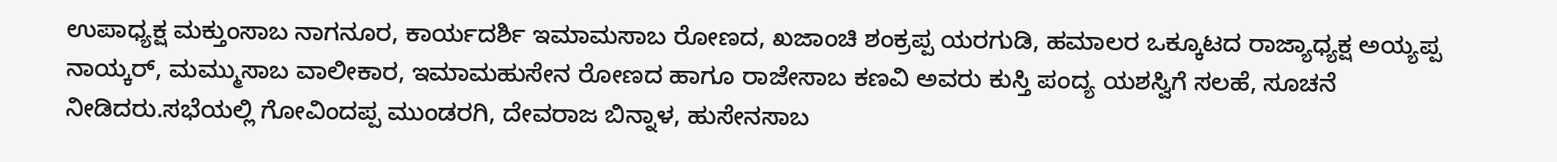ಉಪಾಧ್ಯಕ್ಷ ಮಕ್ತುಂಸಾಬ ನಾಗನೂರ, ಕಾರ್ಯದರ್ಶಿ ಇಮಾಮಸಾಬ ರೋಣದ, ಖಜಾಂಚಿ ಶಂಕ್ರಪ್ಪ ಯರಗುಡಿ, ಹಮಾಲರ ಒಕ್ಕೂಟದ ರಾಜ್ಯಾಧ್ಯಕ್ಷ ಅಯ್ಯಪ್ಪ ನಾಯ್ಕರ್, ಮಮ್ಮುಸಾಬ ವಾಲೀಕಾರ, ಇಮಾಮಹುಸೇನ ರೋಣದ ಹಾಗೂ ರಾಜೇಸಾಬ ಕಣವಿ ಅವರು ಕುಸ್ತಿ ಪಂದ್ಯ ಯಶಸ್ವಿಗೆ ಸಲಹೆ, ಸೂಚನೆ ನೀಡಿದರು.ಸಭೆಯಲ್ಲಿ ಗೋವಿಂದಪ್ಪ ಮುಂಡರಗಿ, ದೇವರಾಜ ಬಿನ್ನಾಳ, ಹುಸೇನಸಾಬ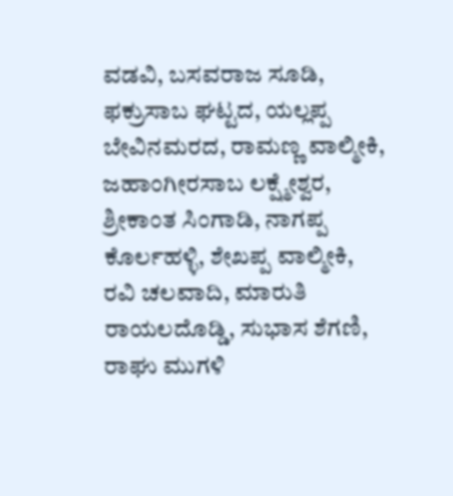ವಡವಿ, ಬಸವರಾಜ ಸೂಡಿ, ಫಕ್ರುಸಾಬ ಘಟ್ಟದ, ಯಲ್ಲಪ್ಪ ಬೇವಿನಮರದ, ರಾಮಣ್ಣ ವಾಲ್ಮೀಕಿ, ಜಹಾಂಗೀರಸಾಬ ಲಕ್ಷ್ಮೇಶ್ವರ, ಶ್ರೀಕಾಂತ ಸಿಂಗಾಡಿ, ನಾಗಪ್ಪ ಕೊರ್ಲಹಳ್ಳಿ, ಶೇಖಪ್ಪ ವಾಲ್ಮೀಕಿ, ರವಿ ಚಲವಾದಿ, ಮಾರುತಿ ರಾಯಲದೊಡ್ಡಿ, ಸುಭಾಸ ಶೆಗಣಿ, ರಾಘು ಮುಗಳಿ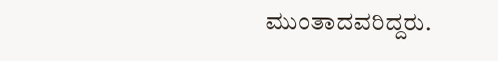ಮುಂತಾದವರಿದ್ದರು.